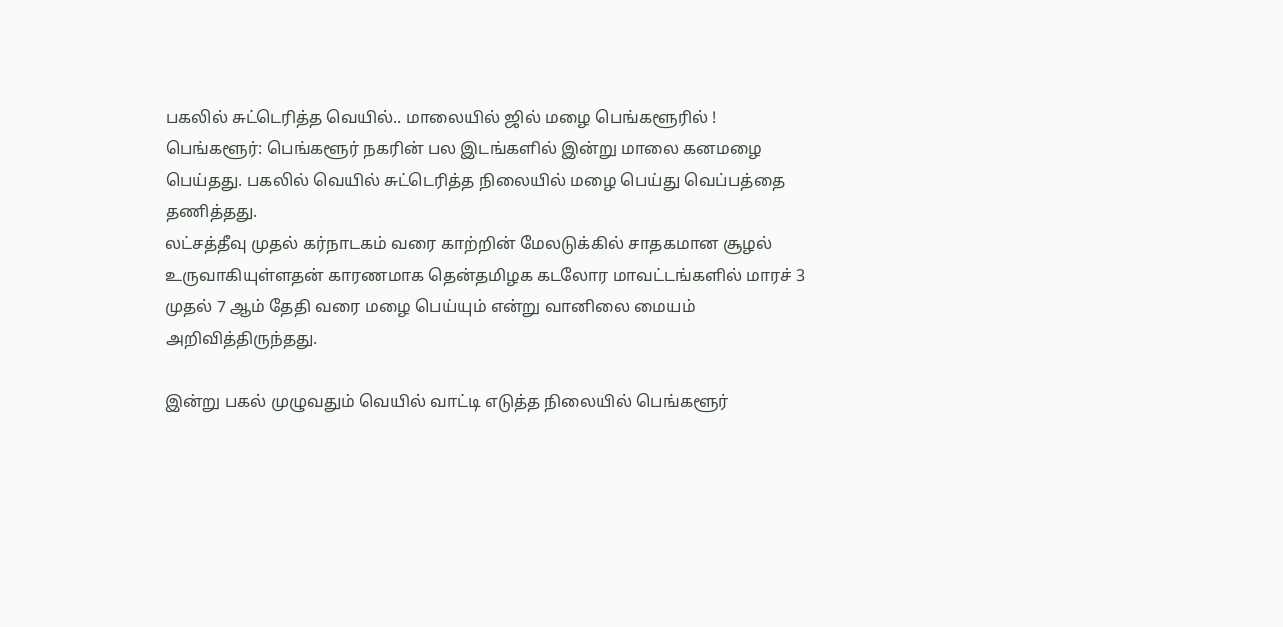பகலில் சுட்டெரித்த வெயில்.. மாலையில் ஜில் மழை பெங்களூரில் !
பெங்களூர்: பெங்களூர் நகரின் பல இடங்களில் இன்று மாலை கனமழை பெய்தது. பகலில் வெயில் சுட்டெரித்த நிலையில் மழை பெய்து வெப்பத்தை தணித்தது.
லட்சத்தீவு முதல் கர்நாடகம் வரை காற்றின் மேலடுக்கில் சாதகமான சூழல் உருவாகியுள்ளதன் காரணமாக தென்தமிழக கடலோர மாவட்டங்களில் மாரச் 3 முதல் 7 ஆம் தேதி வரை மழை பெய்யும் என்று வானிலை மையம் அறிவித்திருந்தது.

இன்று பகல் முழுவதும் வெயில் வாட்டி எடுத்த நிலையில் பெங்களூர்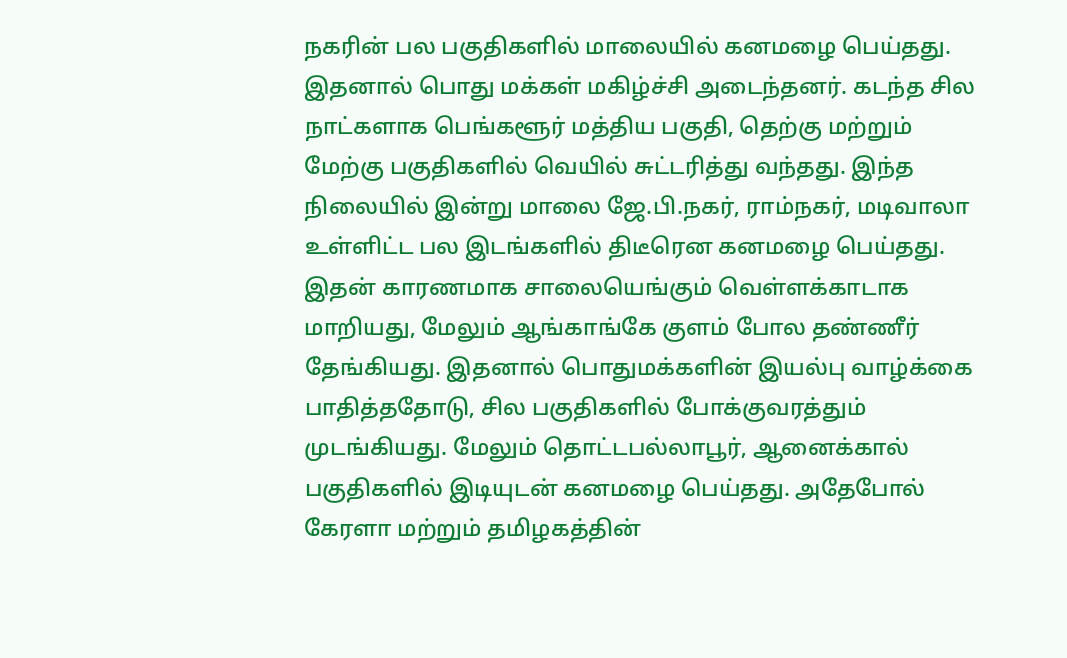நகரின் பல பகுதிகளில் மாலையில் கனமழை பெய்தது. இதனால் பொது மக்கள் மகிழ்ச்சி அடைந்தனர். கடந்த சில நாட்களாக பெங்களூர் மத்திய பகுதி, தெற்கு மற்றும் மேற்கு பகுதிகளில் வெயில் சுட்டரித்து வந்தது. இந்த நிலையில் இன்று மாலை ஜே.பி.நகர், ராம்நகர், மடிவாலா உள்ளிட்ட பல இடங்களில் திடீரென கனமழை பெய்தது.
இதன் காரணமாக சாலையெங்கும் வெள்ளக்காடாக மாறியது, மேலும் ஆங்காங்கே குளம் போல தண்ணீர் தேங்கியது. இதனால் பொதுமக்களின் இயல்பு வாழ்க்கை பாதித்ததோடு, சில பகுதிகளில் போக்குவரத்தும் முடங்கியது. மேலும் தொட்டபல்லாபூர், ஆனைக்கால் பகுதிகளில் இடியுடன் கனமழை பெய்தது. அதேபோல் கேரளா மற்றும் தமிழகத்தின்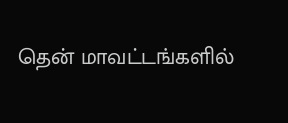தென் மாவட்டங்களில்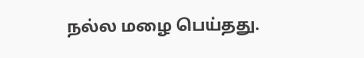நல்ல மழை பெய்தது.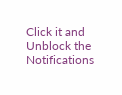Click it and Unblock the Notifications